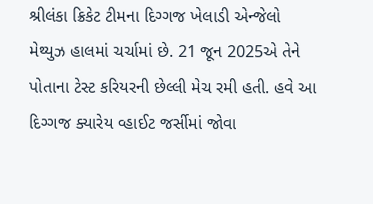શ્રીલંકા ક્રિકેટ ટીમના દિગ્ગજ ખેલાડી એન્જેલો મેથ્યુઝ હાલમાં ચર્ચામાં છે. 21 જૂન 2025એ તેને પોતાના ટેસ્ટ કરિયરની છેલ્લી મેચ રમી હતી. હવે આ દિગ્ગજ ક્યારેય વ્હાઈટ જર્સીમાં જોવા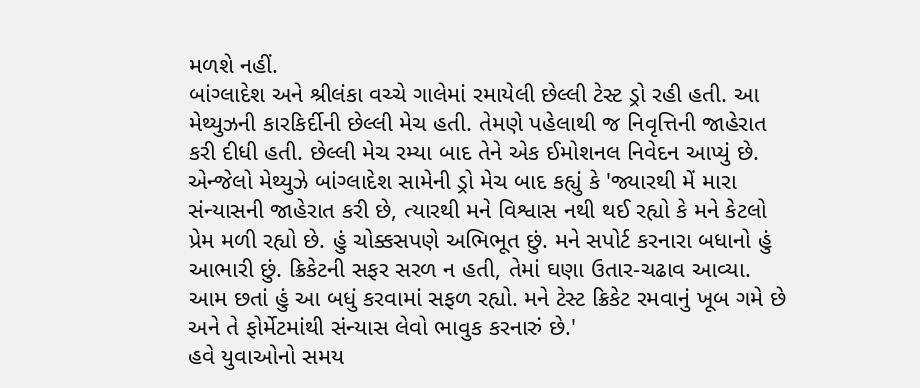મળશે નહીં.
બાંગ્લાદેશ અને શ્રીલંકા વચ્ચે ગાલેમાં રમાયેલી છેલ્લી ટેસ્ટ ડ્રો રહી હતી. આ મેથ્યુઝની કારકિર્દીની છેલ્લી મેચ હતી. તેમણે પહેલાથી જ નિવૃત્તિની જાહેરાત કરી દીધી હતી. છેલ્લી મેચ રમ્યા બાદ તેને એક ઈમોશનલ નિવેદન આપ્યું છે.
એન્જેલો મેથ્યુઝે બાંગ્લાદેશ સામેની ડ્રો મેચ બાદ કહ્યું કે 'જ્યારથી મેં મારા સંન્યાસની જાહેરાત કરી છે, ત્યારથી મને વિશ્વાસ નથી થઈ રહ્યો કે મને કેટલો પ્રેમ મળી રહ્યો છે. હું ચોક્કસપણે અભિભૂત છું. મને સપોર્ટ કરનારા બધાનો હું આભારી છું. ક્રિકેટની સફર સરળ ન હતી, તેમાં ઘણા ઉતાર-ચઢાવ આવ્યા. આમ છતાં હું આ બધું કરવામાં સફળ રહ્યો. મને ટેસ્ટ ક્રિકેટ રમવાનું ખૂબ ગમે છે અને તે ફોર્મેટમાંથી સંન્યાસ લેવો ભાવુક કરનારું છે.'
હવે યુવાઓનો સમય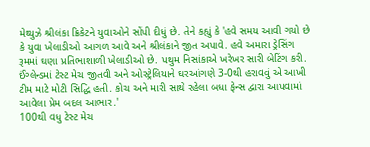મેથ્યુઝે શ્રીલંકા ક્રિકેટને યુવાઓને સોંપી દીધું છે. તેને કહ્યું કે 'હવે સમય આવી ગયો છે કે યુવા ખેલાડીઓ આગળ આવે અને શ્રીલંકાને જીત અપાવે. હવે અમારા ડ્રેસિંગ રૂમમાં ઘણા પ્રતિભાશાળી ખેલાડીઓ છે. પથુમ નિસાંકાએ ખરેખર સારી બેટિંગ કરી. ઈંગ્લેન્ડમાં ટેસ્ટ મેચ જીતવી અને ઓસ્ટ્રેલિયાને ઘરઆંગણે 3-0થી હરાવવું એ આખી ટીમ માટે મોટી સિદ્ધિ હતી. કોચ અને મારી સાથે રહેલા બધા ફેન્સ દ્વારા આપવામાં આવેલા પ્રેમ બદલ આભાર.'
100થી વધુ ટેસ્ટ મેચ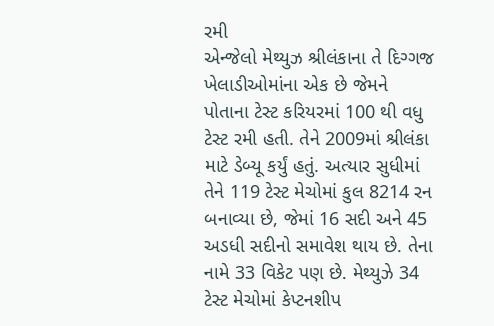રમી
એન્જેલો મેથ્યુઝ શ્રીલંકાના તે દિગ્ગજ ખેલાડીઓમાંના એક છે જેમને પોતાના ટેસ્ટ કરિયરમાં 100 થી વધુ ટેસ્ટ રમી હતી. તેને 2009માં શ્રીલંકા માટે ડેબ્યૂ કર્યું હતું. અત્યાર સુધીમાં તેને 119 ટેસ્ટ મેચોમાં કુલ 8214 રન બનાવ્યા છે, જેમાં 16 સદી અને 45 અડધી સદીનો સમાવેશ થાય છે. તેના નામે 33 વિકેટ પણ છે. મેથ્યુઝે 34 ટેસ્ટ મેચોમાં કેપ્ટનશીપ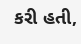કરી હતી,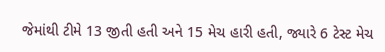જેમાંથી ટીમે 13 જીતી હતી અને 15 મેચ હારી હતી, જ્યારે 6 ટેસ્ટ મેચ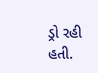ડ્રો રહી હતી.